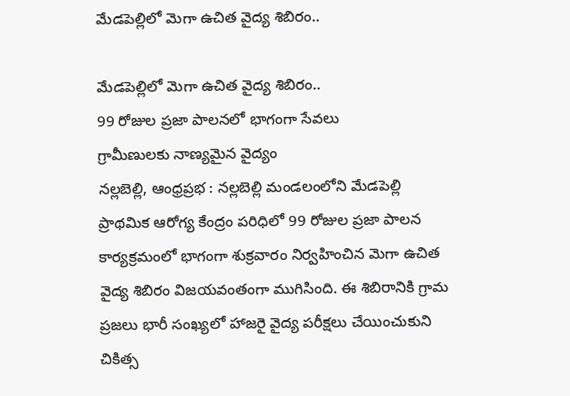మేడపెల్లిలో మెగా ఉచిత వైద్య శిబిరం..

మేడపెల్లిలో మెగా ఉచిత వైద్య శిబిరం..
99 రోజుల ప్రజా పాలనలో భాగంగా సేవలు
గ్రామీణులకు నాణ్యమైన వైద్యం
నల్లబెల్లి, ఆంధ్రప్రభ : నల్లబెల్లి మండలంలోని మేడపెల్లి ప్రాథమిక ఆరోగ్య కేంద్రం పరిధిలో 99 రోజుల ప్రజా పాలన కార్యక్రమంలో భాగంగా శుక్రవారం నిర్వహించిన మెగా ఉచిత వైద్య శిబిరం విజయవంతంగా ముగిసింది. ఈ శిబిరానికి గ్రామ ప్రజలు భారీ సంఖ్యలో హాజరై వైద్య పరీక్షలు చేయించుకుని చికిత్స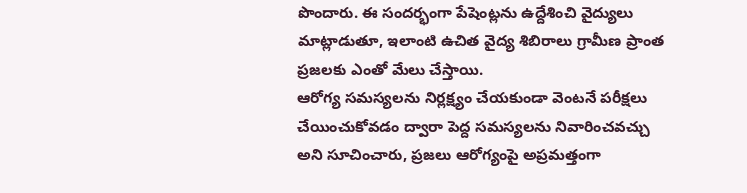పొందారు. ఈ సందర్భంగా పేషెంట్లను ఉద్దేశించి వైద్యులు మాట్లాడుతూ, ఇలాంటి ఉచిత వైద్య శిబిరాలు గ్రామీణ ప్రాంత ప్రజలకు ఎంతో మేలు చేస్తాయి.
ఆరోగ్య సమస్యలను నిర్లక్ష్యం చేయకుండా వెంటనే పరీక్షలు చేయించుకోవడం ద్వారా పెద్ద సమస్యలను నివారించవచ్చు అని సూచించారు, ప్రజలు ఆరోగ్యంపై అప్రమత్తంగా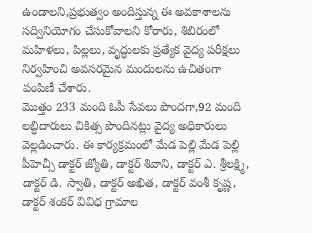ఉండాలని,ప్రభుత్వం అందిస్తున్న ఈ అవకాశాలను సద్వినియోగం చేసుకోవాలని కోరారు, శిబిరంలో మహిళలు, పిల్లలు, వృద్ధులకు ప్రత్యేక వైద్య పరీక్షలు నిర్వహించి అవసరమైన మందులను ఉచితంగా పంపిణీ చేశారు.
మొత్తం 233 మంది ఓపీ సేవలు పొందగా,92 మంది లబ్ధిదారులు చికిత్స పొందినట్లు వైద్య అధికారులు వెల్లడించారు. ఈ కార్యక్రమంలో మేడ పెల్లి మేడ పెల్లి పీహెచ్సీ డాక్టర్ జ్యోతి, డాక్టర్ శివాని, డాక్టర్ ఎ. శ్రీలక్ష్మి, డాక్టర్ డి. స్వాతి, డాక్టర్ అఖిత, డాక్టర్ వంశీ కృష్ణ, డాక్టర్ శంకర్ వివిధ గ్రామాల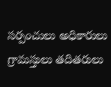సర్పంచులు అధికారులు గ్రామస్తులు తదితరులు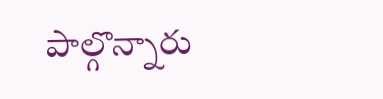పాల్గొన్నారు